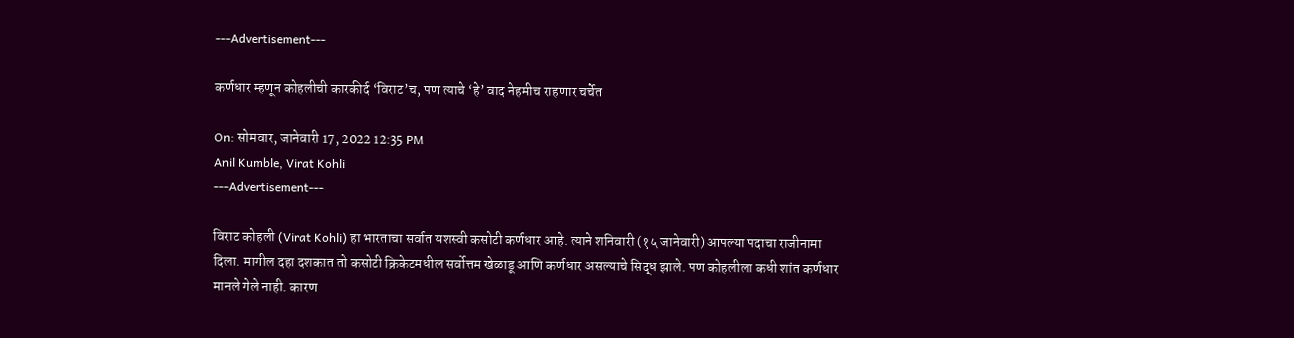---Advertisement---

कर्णधार म्हणून कोहलीची कारकीर्द ‘विराट’च, पण त्याचे ‘हे’ वाद नेहमीच राहणार चर्चेत

On: सोमवार, जानेवारी 17, 2022 12:35 PM
Anil Kumble, Virat Kohli
---Advertisement---

विराट कोहली (Virat Kohli) हा भारताचा सर्वात यशस्वी कसोटी कर्णधार आहे. त्याने शनिवारी (१५ जानेवारी) आपल्या पदाचा राजीनामा दिला. मागील दहा दशकात तो कसोटी क्रिकेटमधील सर्वोत्तम खेळाडू आणि कर्णधार असल्याचे सिद्ध झाले. पण कोहलीला कधी शांत कर्णधार मानले गेले नाही. कारण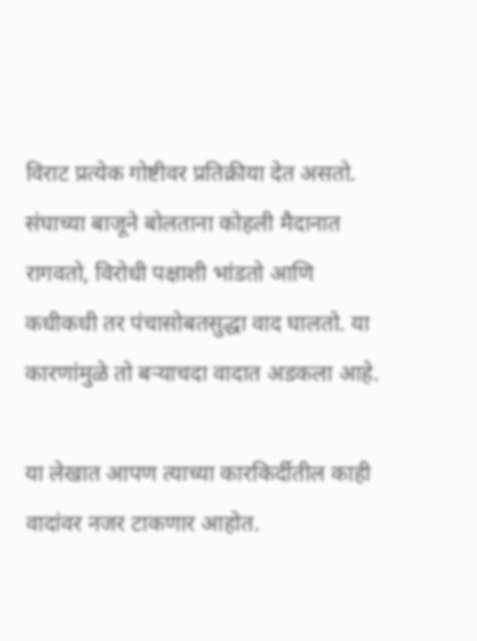विराट प्रत्येक गोष्टीवर प्रतिक्रीया देत असतो. संघाच्या बाजूने बोलताना कोहली मैदानात रागवतो, विरोधी पक्षाशी भांडतो आणि कधीकधी तर पंचासोबतसुद्धा वाद घालतो. या कारणांमुळे तो बऱ्याचदा वादात अडकला आहे.

या लेखात आपण त्याच्या कारकिर्दीतील काही वादांवर नजर टाकणार आहोत.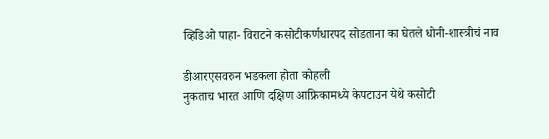व्हिडिओ पाहा- विराटने कसोटीकर्णधारपद सोडताना का घेतले धोनी-शास्त्रीचं नाव

डीआरएसवरुन भडकला होता कोहली
नुकताच भारत आणि दक्षिण आफ्रिकामध्ये केपटाउन येथे कसोटी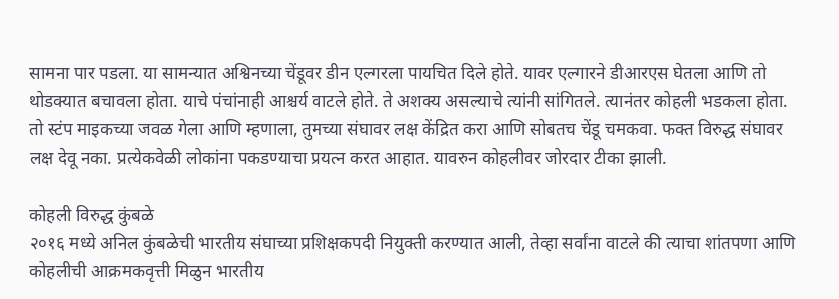सामना पार पडला. या सामन्यात अश्विनच्या चेंडूवर डीन एल्गरला पायचित दिले होते. यावर एल्गारने डीआरएस घेतला आणि तो थोडक्यात बचावला होता. याचे पंचांनाही आश्चर्य वाटले होते. ते अशक्य असल्याचे त्यांनी सांगितले. त्यानंतर कोहली भडकला होता. तो स्टंप माइकच्या जवळ गेला आणि म्हणाला, तुमच्या संघावर लक्ष केंद्रित करा आणि सोबतच चेंडू चमकवा. फक्त विरुद्ध संघावर लक्ष देवू नका. प्रत्येकवेळी लोकांना पकडण्याचा प्रयत्न करत आहात. यावरुन कोहलीवर जोरदार टीका झाली.

कोहली विरुद्ध कुंबळे
२०१६ मध्ये अनिल कुंबळेची भारतीय संघाच्या प्रशिक्षकपदी नियुक्ती करण्यात आली, तेव्हा सर्वांना वाटले की त्याचा शांतपणा आणि कोहलीची आक्रमकवृत्ती मिळुन भारतीय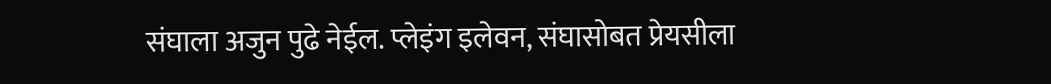संघाला अजुन पुढे नेईल. प्लेइंग इलेवन, संघासोबत प्रेयसीला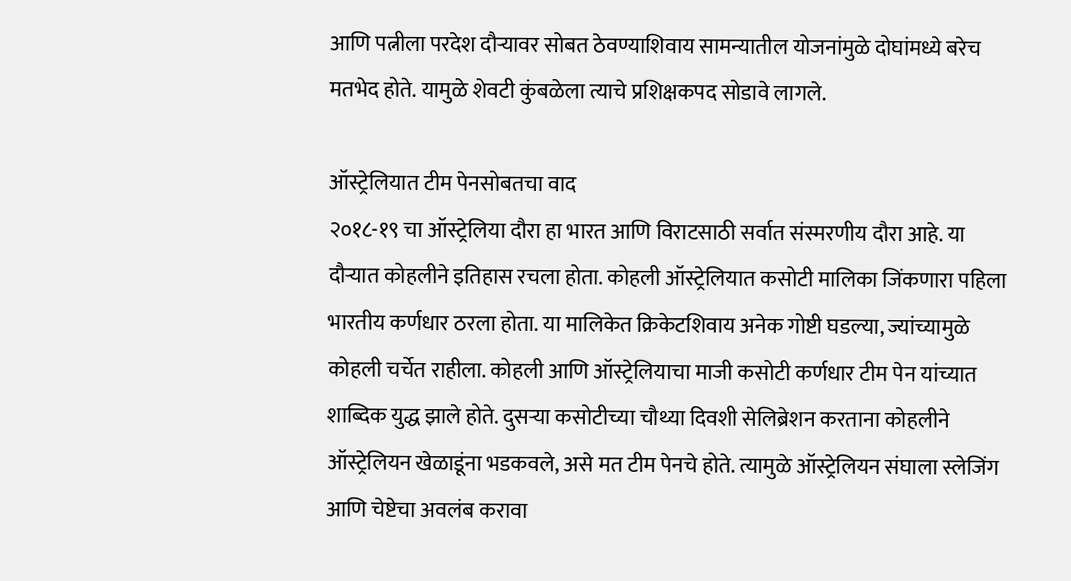आणि पत्नीला परदेश दौऱ्यावर सोबत ठेवण्याशिवाय सामन्यातील योजनांमुळे दोघांमध्ये बरेच मतभेद होते. यामुळे शेवटी कुंबळेला त्याचे प्रशिक्षकपद सोडावे लागले.

ऑस्ट्रेलियात टीम पेनसोबतचा वाद
२०१८-१९ चा ऑस्ट्रेलिया दौरा हा भारत आणि विराटसाठी सर्वात संस्मरणीय दौरा आहे. या दौऱ्यात कोहलीने इतिहास रचला होता. कोहली ऑस्ट्रेलियात कसोटी मालिका जिंकणारा पहिला भारतीय कर्णधार ठरला होता. या मालिकेत क्रिकेटशिवाय अनेक गोष्टी घडल्या, ज्यांच्यामुळे कोहली चर्चेत राहीला. कोहली आणि ऑस्ट्रेलियाचा माजी कसोटी कर्णधार टीम पेन यांच्यात शाब्दिक युद्ध झाले होते. दुसऱ्या कसोटीच्या चौथ्या दिवशी सेलिब्रेशन करताना कोहलीने ऑस्ट्रेलियन खेळाडूंना भडकवले, असे मत टीम पेनचे होते. त्यामुळे ऑस्ट्रेलियन संघाला स्लेजिंग आणि चेष्टेचा अवलंब करावा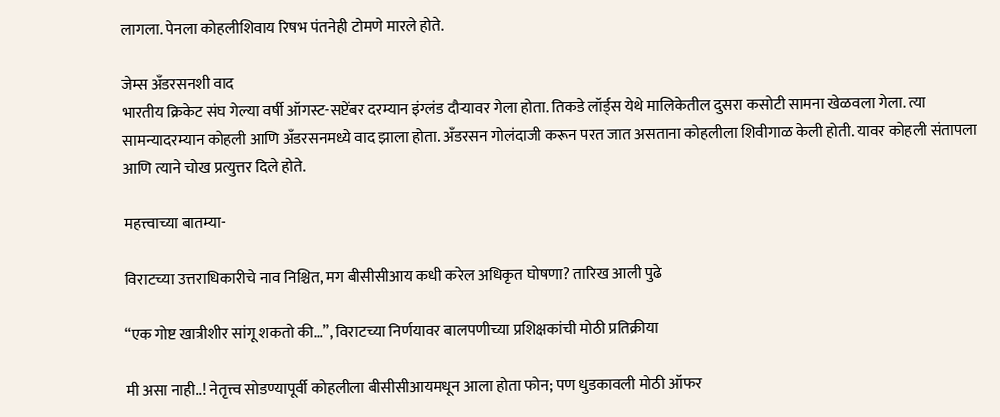लागला. पेनला कोहलीशिवाय रिषभ पंतनेही टोमणे मारले होते.

जेम्स अँडरसनशी वाद
भारतीय क्रिकेट संघ गेल्या वर्षी ऑगस्ट-सप्टेंबर दरम्यान इंग्लंड दौऱ्यावर गेला होता. तिकडे लॉर्ड्स येथे मालिकेतील दुसरा कसोटी सामना खेळवला गेला. त्या सामन्यादरम्यान कोहली आणि अँडरसनमध्ये वाद झाला होता. अँडरसन गोलंदाजी करून परत जात असताना कोहलीला शिवीगाळ केली होती. यावर कोहली संतापला आणि त्याने चोख प्रत्युत्तर दिले होते.

महत्त्वाच्या बातम्या-

विराटच्या उत्तराधिकारीचे नाव निश्चित, मग बीसीसीआय कधी करेल अधिकृत घोषणा? तारिख आली पुढे

“एक गोष्ट खात्रीशीर सांगू शकतो की…”, विराटच्या निर्णयावर बालपणीच्या प्रशिक्षकांची मोठी प्रतिक्रीया

मी असा नाही..! नेतृत्त्व सोडण्यापूर्वी कोहलीला बीसीसीआयमधून आला होता फोन; पण धुडकावली मोठी ऑफर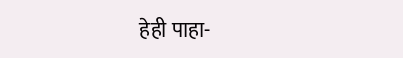हेही पाहा-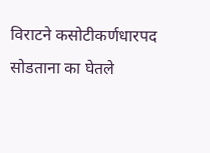विराटने कसोटीकर्णधारपद सोडताना का घेतले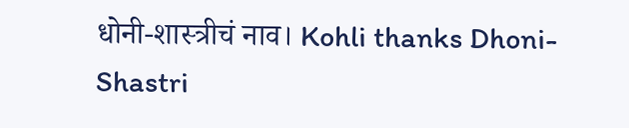धोनी-शास्त्रीचं नाव। Kohli thanks Dhoni-Shastri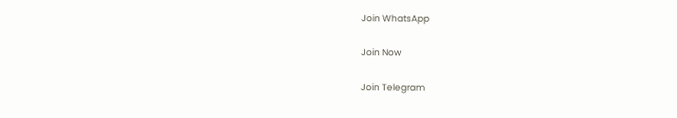Join WhatsApp

Join Now

Join Telegram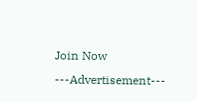Join Now
---Advertisement---